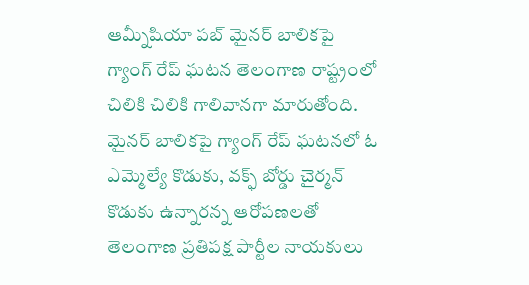ఆమ్నీషియా పబ్ మైనర్ బాలికపై గ్యాంగ్ రేప్ ఘటన తెలంగాణ రాష్ట్రంలో చిలికి చిలికి గాలివానగా మారుతోంది. మైనర్ బాలికపై గ్యాంగ్ రేప్ ఘటనలో ఓ ఎమ్మెల్యే కొడుకు, వక్ఫ్ బోర్డు చైర్మన్ కొడుకు ఉన్నారన్న ఆరోపణలతో తెలంగాణ ప్రతిపక్ష పార్టీల నాయకులు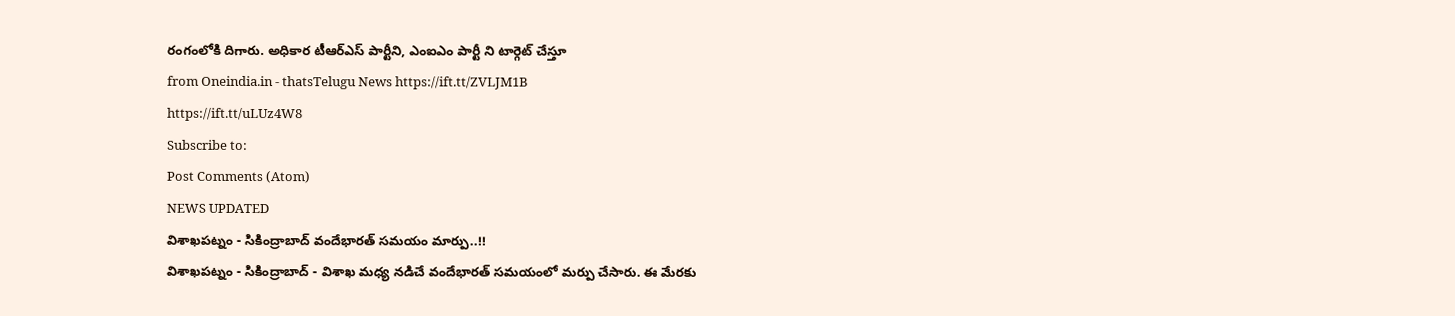రంగంలోకి దిగారు. అధికార టీఆర్ఎస్ పార్టీని, ఎంఐఎం పార్టీ ని టార్గెట్ చేస్తూ
from Oneindia.in - thatsTelugu News https://ift.tt/ZVLJM1B
https://ift.tt/uLUz4W8
Subscribe to:
Post Comments (Atom)
NEWS UPDATED
విశాఖపట్నం - సికింద్రాబాద్ వందేభారత్ సమయం మార్పు..!!
విశాఖపట్నం - సికింద్రాబాద్ - విశాఖ మధ్య నడిచే వందేభారత్ సమయంలో మర్పు చేసారు. ఈ మేరకు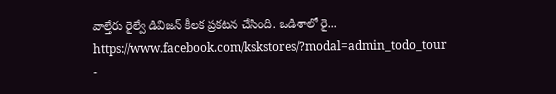వాల్తేరు రైల్వే డివిజన్ కీలక ప్రకటన చేసింది. ఒడిశాలో రై...
https://www.facebook.com/kskstores/?modal=admin_todo_tour
-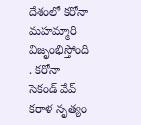దేశంలో కరోనా మహమ్మారి విజృంభిస్తోంది . కరోనా సెకండ్ వేవ్ కరాళ నృత్యం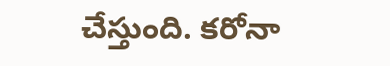చేస్తుంది. కరోనా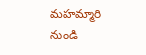మహమ్మారి నుండి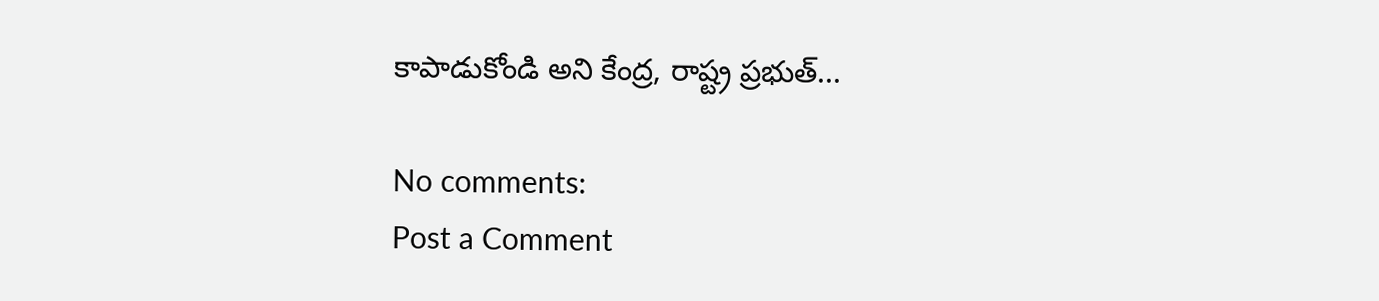కాపాడుకోండి అని కేంద్ర, రాష్ట్ర ప్రభుత్...

No comments:
Post a Comment